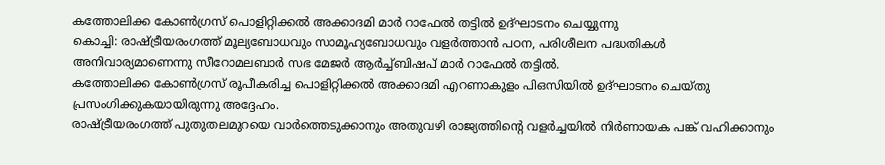കത്തോലിക്ക കോൺഗ്രസ് പൊളിറ്റിക്കൽ അക്കാദമി മാർ റാഫേൽ തട്ടിൽ ഉദ്ഘാടനം ചെയ്യുന്നു
കൊച്ചി: രാഷ്ട്രീയരംഗത്ത് മൂല്യബോധവും സാമൂഹ്യബോധവും വളർത്താൻ പഠന, പരിശീലന പദ്ധതികൾ അനിവാര്യമാണെന്നു സീറോമലബാർ സഭ മേജർ ആർച്ച്ബിഷപ് മാർ റാഫേൽ തട്ടിൽ.
കത്തോലിക്ക കോൺഗ്രസ് രൂപീകരിച്ച പൊളിറ്റിക്കൽ അക്കാദമി എറണാകുളം പിഒസിയിൽ ഉദ്ഘാടനം ചെയ്തു പ്രസംഗിക്കുകയായിരുന്നു അദ്ദേഹം.
രാഷ്ട്രീയരംഗത്ത് പുതുതലമുറയെ വാർത്തെടുക്കാനും അതുവഴി രാജ്യത്തിന്റെ വളർച്ചയിൽ നിർണായക പങ്ക് വഹിക്കാനും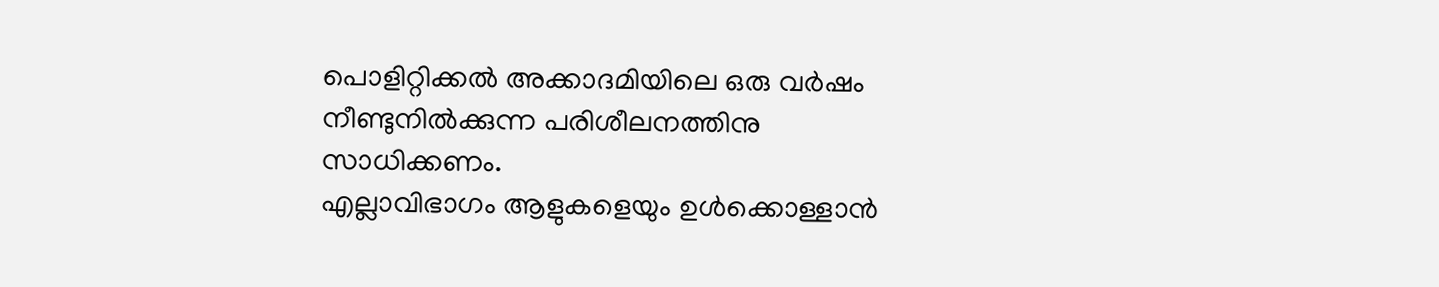പൊളിറ്റിക്കൽ അക്കാദമിയിലെ ഒരു വർഷം നീണ്ടുനിൽക്കുന്ന പരിശീലനത്തിനു സാധിക്കണം.
എല്ലാവിഭാഗം ആളുകളെയും ഉൾക്കൊള്ളാൻ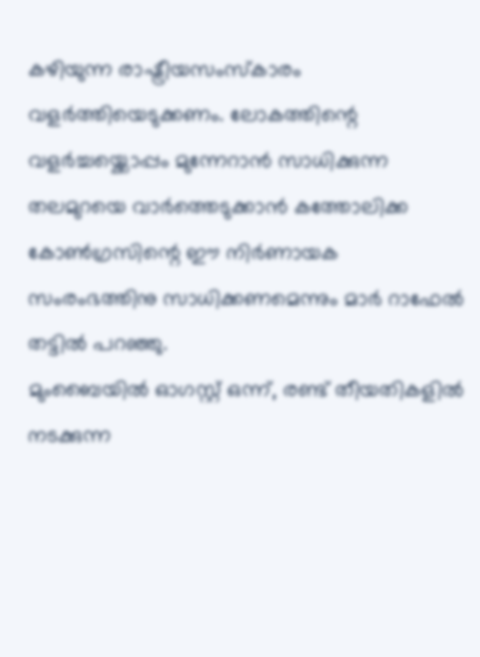കഴിയുന്ന രാഷ്ട്രീയസംസ്കാരം വളർത്തിയെടുക്കണം. ലോകത്തിന്റെ വളർച്ചയ്ക്കൊപ്പം മുന്നേറാൻ സാധിക്കുന്ന തലമുറയെ വാർത്തെടുക്കാൻ കത്തോലിക്ക കോൺഗ്രസിന്റെ ഈ നിർണായക സംരംഭത്തിനു സാധിക്കണമെന്നും മാർ റാഫേൽ തട്ടിൽ പറഞ്ഞു.
മുംബൈയിൽ ഓഗസ്റ്റ് ഒന്ന്, രണ്ട് തീയതികളിൽ നടക്കുന്ന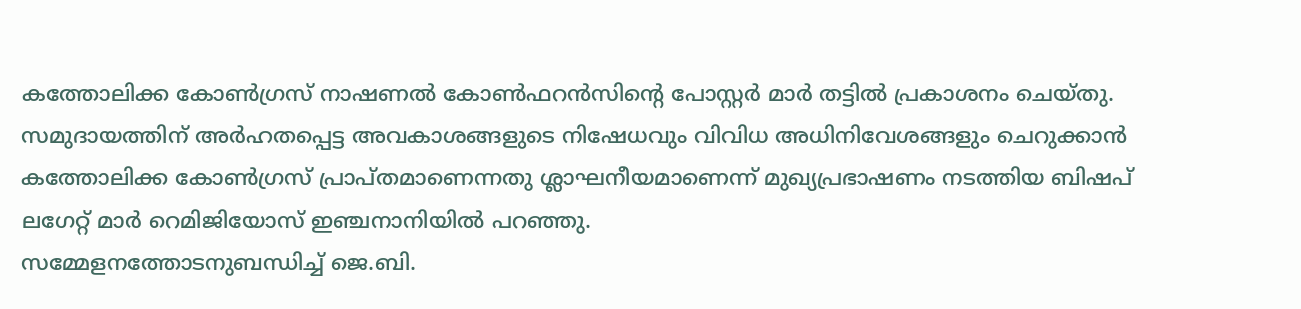കത്തോലിക്ക കോൺഗ്രസ് നാഷണൽ കോൺഫറൻസിന്റെ പോസ്റ്റർ മാർ തട്ടിൽ പ്രകാശനം ചെയ്തു.
സമുദായത്തിന് അർഹതപ്പെട്ട അവകാശങ്ങളുടെ നിഷേധവും വിവിധ അധിനിവേശങ്ങളും ചെറുക്കാൻ കത്തോലിക്ക കോൺഗ്രസ് പ്രാപ്തമാണെന്നതു ശ്ലാഘനീയമാണെന്ന് മുഖ്യപ്രഭാഷണം നടത്തിയ ബിഷപ് ലഗേറ്റ് മാർ റെമിജിയോസ് ഇഞ്ചനാനിയിൽ പറഞ്ഞു.
സമ്മേളനത്തോടനുബന്ധിച്ച് ജെ.ബി.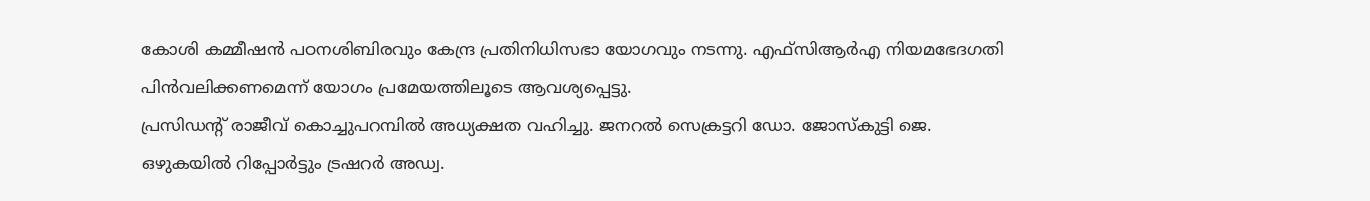കോശി കമ്മീഷൻ പഠനശിബിരവും കേന്ദ്ര പ്രതിനിധിസഭാ യോഗവും നടന്നു. എഫ്സിആർഎ നിയമഭേദഗതി പിൻവലിക്കണമെന്ന് യോഗം പ്രമേയത്തിലൂടെ ആവശ്യപ്പെട്ടു.
പ്രസിഡന്റ് രാജീവ് കൊച്ചുപറമ്പിൽ അധ്യക്ഷത വഹിച്ചു. ജനറൽ സെക്രട്ടറി ഡോ. ജോസ്കുട്ടി ജെ. ഒഴുകയിൽ റിപ്പോർട്ടും ട്രഷറർ അഡ്വ.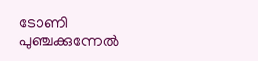ടോണി പുഞ്ചക്കുന്നേൽ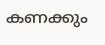കണക്കും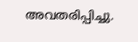അവതരിപ്പിച്ചു.